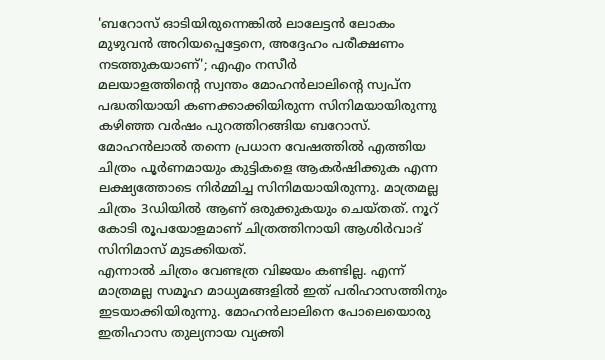'ബറോസ് ഓടിയിരുന്നെങ്കിൽ ലാലേട്ടൻ ലോകം മുഴുവൻ അറിയപ്പെട്ടേനെ, അദ്ദേഹം പരീക്ഷണം നടത്തുകയാണ്'; എഎം നസീർ
മലയാളത്തിന്റെ സ്വന്തം മോഹൻലാലിന്റെ സ്വപ്ന പദ്ധതിയായി കണക്കാക്കിയിരുന്ന സിനിമയായിരുന്നു കഴിഞ്ഞ വർഷം പുറത്തിറങ്ങിയ ബറോസ്. മോഹൻലാൽ തന്നെ പ്രധാന വേഷത്തിൽ എത്തിയ ചിത്രം പൂർണമായും കുട്ടികളെ ആകർഷിക്കുക എന്ന ലക്ഷ്യത്തോടെ നിർമ്മിച്ച സിനിമയായിരുന്നു. മാത്രമല്ല ചിത്രം 3ഡിയിൽ ആണ് ഒരുക്കുകയും ചെയ്തത്. നൂറ് കോടി രൂപയോളമാണ് ചിത്രത്തിനായി ആശിർവാദ് സിനിമാസ് മുടക്കിയത്.
എന്നാൽ ചിത്രം വേണ്ടത്ര വിജയം കണ്ടില്ല. എന്ന് മാത്രമല്ല സമൂഹ മാധ്യമങ്ങളിൽ ഇത് പരിഹാസത്തിനും ഇടയാക്കിയിരുന്നു. മോഹൻലാലിനെ പോലെയൊരു ഇതിഹാസ തുല്യനായ വ്യക്തി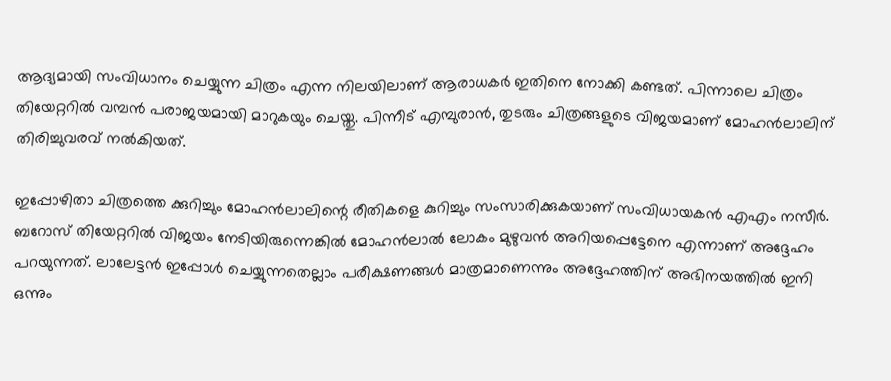ആദ്യമായി സംവിധാനം ചെയ്യുന്ന ചിത്രം എന്ന നിലയിലാണ് ആരാധകർ ഇതിനെ നോക്കി കണ്ടത്. പിന്നാലെ ചിത്രം തിയേറ്ററിൽ വമ്പൻ പരാജയമായി മാറുകയും ചെയ്തു. പിന്നീട് എമ്പുരാൻ, തുടരും ചിത്രങ്ങളുടെ വിജയമാണ് മോഹൻലാലിന് തിരിച്ചുവരവ് നൽകിയത്.

ഇപ്പോഴിതാ ചിത്രത്തെ ക്കുറിച്ചും മോഹൻലാലിന്റെ രീതികളെ കുറിച്ചും സംസാരിക്കുകയാണ് സംവിധായകൻ എഎം നസീർ. ബറോസ് തിയേറ്ററിൽ വിജയം നേടിയിരുന്നെങ്കിൽ മോഹൻലാൽ ലോകം മുഴുവൻ അറിയപ്പെട്ടേനെ എന്നാണ് അദ്ദേഹം പറയുന്നത്. ലാലേട്ടൻ ഇപ്പോൾ ചെയ്യുന്നതെല്ലാം പരീക്ഷണങ്ങൾ മാത്രമാണെന്നും അദ്ദേഹത്തിന് അഭിനയത്തിൽ ഇനി ഒന്നും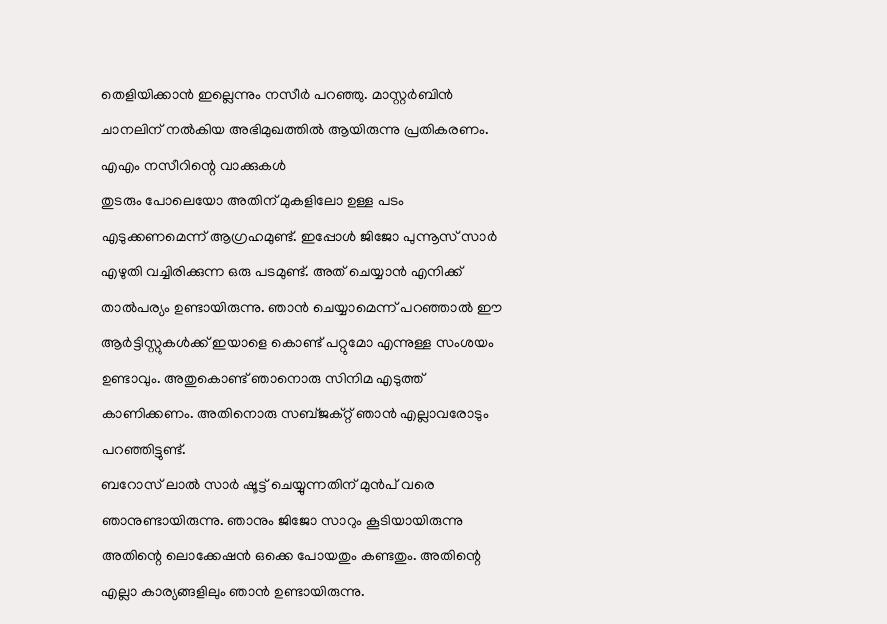തെളിയിക്കാൻ ഇല്ലെന്നും നസീർ പറഞ്ഞു. മാസ്റ്റർബിൻ ചാനലിന് നൽകിയ അഭിമുഖത്തിൽ ആയിരുന്നു പ്രതികരണം.
എഎം നസീറിന്റെ വാക്കുകൾ
തുടരും പോലെയോ അതിന് മുകളിലോ ഉള്ള പടം എടുക്കണമെന്ന് ആഗ്രഹമുണ്ട്. ഇപ്പോൾ ജിജോ പുന്നൂസ് സാർ എഴുതി വച്ചിരിക്കുന്ന ഒരു പടമുണ്ട്. അത് ചെയ്യാൻ എനിക്ക് താൽപര്യം ഉണ്ടായിരുന്നു. ഞാൻ ചെയ്യാമെന്ന് പറഞ്ഞാൽ ഈ ആർട്ടിസ്റ്റുകൾക്ക് ഇയാളെ കൊണ്ട് പറ്റുമോ എന്നുള്ള സംശയം ഉണ്ടാവും. അതുകൊണ്ട് ഞാനൊരു സിനിമ എടുത്ത് കാണിക്കണം. അതിനൊരു സബ്ജക്റ്റ് ഞാൻ എല്ലാവരോടും പറഞ്ഞിട്ടുണ്ട്.
ബറോസ് ലാൽ സാർ ഷൂട്ട് ചെയ്യുന്നതിന് മുൻപ് വരെ ഞാനുണ്ടായിരുന്നു. ഞാനും ജിജോ സാറും കൂടിയായിരുന്നു അതിന്റെ ലൊക്കേഷൻ ഒക്കെ പോയതും കണ്ടതും. അതിന്റെ എല്ലാ കാര്യങ്ങളിലും ഞാൻ ഉണ്ടായിരുന്നു.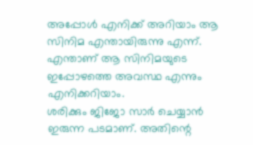അപ്പോൾ എനിക്ക് അറിയാം ആ സിനിമ എന്തായിരുന്നു എന്ന്. എന്താണ് ആ സിനിമയുടെ ഇപ്പോഴത്തെ അവസ്ഥ എന്നും എനിക്കറിയാം.
ശരിക്കും ജിജോ സാർ ചെയ്യാൻ ഇരുന്ന പടമാണ്. അതിന്റെ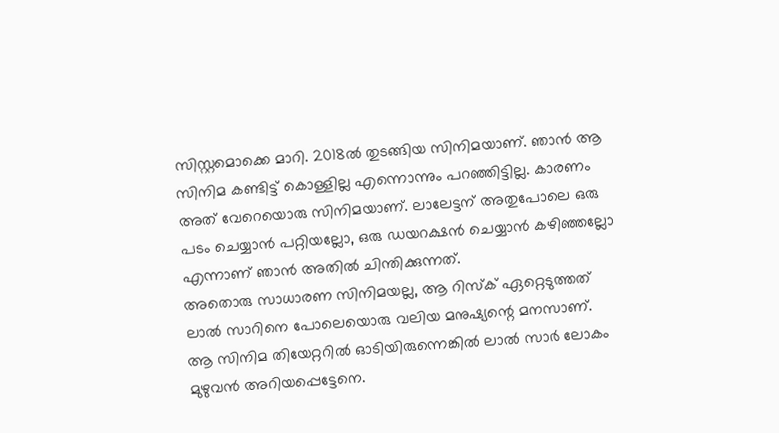സിസ്റ്റമൊക്കെ മാറി. 2018ൽ തുടങ്ങിയ സിനിമയാണ്. ഞാൻ ആ സിനിമ കണ്ടിട്ട് കൊള്ളില്ല എന്നൊന്നും പറഞ്ഞിട്ടില്ല. കാരണം അത് വേറെയൊരു സിനിമയാണ്. ലാലേട്ടന് അതുപോലെ ഒരു പടം ചെയ്യാൻ പറ്റിയല്ലോ, ഒരു ഡയറക്ഷൻ ചെയ്യാൻ കഴിഞ്ഞല്ലോ എന്നാണ് ഞാൻ അതിൽ ചിന്തിക്കുന്നത്.
അതൊരു സാധാരണ സിനിമയല്ല, ആ റിസ്ക് ഏറ്റെടുത്തത് ലാൽ സാറിനെ പോലെയൊരു വലിയ മനുഷ്യന്റെ മനസാണ്. ആ സിനിമ തിയേറ്ററിൽ ഓടിയിരുന്നെങ്കിൽ ലാൽ സാർ ലോകം മുഴുവൻ അറിയപ്പെട്ടേനെ.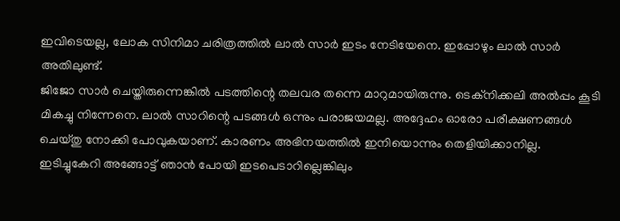ഇവിടെയല്ല, ലോക സിനിമാ ചരിത്രത്തിൽ ലാൽ സാർ ഇടം നേടിയേനെ. ഇപ്പോഴും ലാൽ സാർ അതിലുണ്ട്.
ജിജോ സാർ ചെയ്തിരുന്നെങ്കിൽ പടത്തിന്റെ തലവര തന്നെ മാറുമായിരുന്നു. ടെക്നിക്കലി അൽപ്പം കൂടി മികച്ചു നിന്നേനെ. ലാൽ സാറിന്റെ പടങ്ങൾ ഒന്നും പരാജയമല്ല. അദ്ദേഹം ഓരോ പരീക്ഷണങ്ങൾ ചെയ്തു നോക്കി പോവുകയാണ്. കാരണം അഭിനയത്തിൽ ഇനിയൊന്നും തെളിയിക്കാനില്ല. ഇടിച്ചുകേറി അങ്ങോട്ട് ഞാൻ പോയി ഇടപെടാറില്ലെങ്കിലും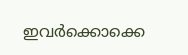ഇവർക്കൊക്കെ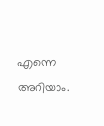എന്നെ അറിയാം.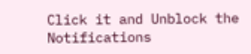Click it and Unblock the Notifications